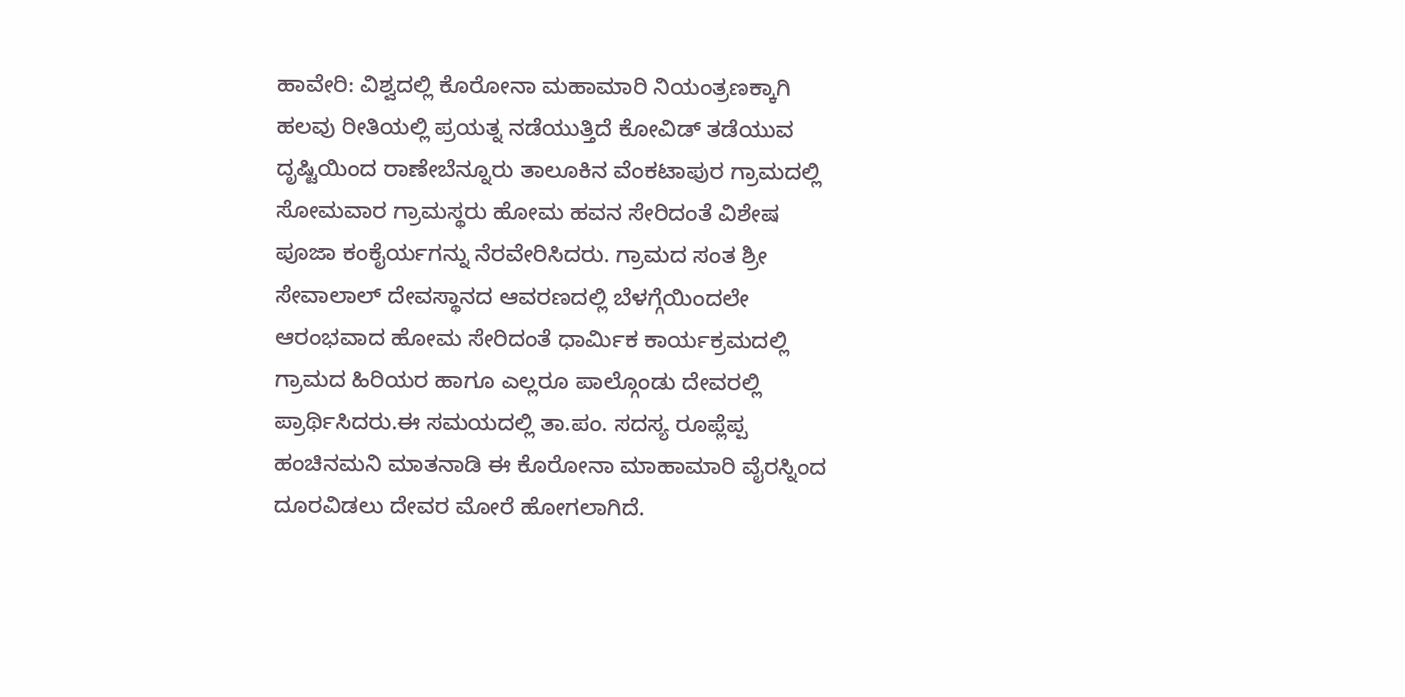ಹಾವೇರಿ: ವಿಶ್ವದಲ್ಲಿ ಕೊರೋನಾ ಮಹಾಮಾರಿ ನಿಯಂತ್ರಣಕ್ಕಾಗಿ ಹಲವು ರೀತಿಯಲ್ಲಿ ಪ್ರಯತ್ನ ನಡೆಯುತ್ತಿದೆ ಕೋವಿಡ್ ತಡೆಯುವ ದೃಷ್ಟಿಯಿಂದ ರಾಣೇಬೆನ್ನೂರು ತಾಲೂಕಿನ ವೆಂಕಟಾಪುರ ಗ್ರಾಮದಲ್ಲಿ ಸೋಮವಾರ ಗ್ರಾಮಸ್ಥರು ಹೋಮ ಹವನ ಸೇರಿದಂತೆ ವಿಶೇಷ ಪೂಜಾ ಕಂಕೈರ್ಯಗನ್ನು ನೆರವೇರಿಸಿದರು. ಗ್ರಾಮದ ಸಂತ ಶ್ರೀ ಸೇವಾಲಾಲ್ ದೇವಸ್ಥಾನದ ಆವರಣದಲ್ಲಿ ಬೆಳಗ್ಗೆಯಿಂದಲೇ ಆರಂಭವಾದ ಹೋಮ ಸೇರಿದಂತೆ ಧಾರ್ಮಿಕ ಕಾರ್ಯಕ್ರಮದಲ್ಲಿ ಗ್ರಾಮದ ಹಿರಿಯರ ಹಾಗೂ ಎಲ್ಲರೂ ಪಾಲ್ಗೊಂಡು ದೇವರಲ್ಲಿ ಪ್ರಾರ್ಥಿಸಿದರು.ಈ ಸಮಯದಲ್ಲಿ ತಾ.ಪಂ. ಸದಸ್ಯ ರೂಪ್ಲೆಪ್ಪ ಹಂಚಿನಮನಿ ಮಾತನಾಡಿ ಈ ಕೊರೋನಾ ಮಾಹಾಮಾರಿ ವೈರಸ್ನಿಂದ ದೂರವಿಡಲು ದೇವರ ಮೋರೆ ಹೋಗಲಾಗಿದೆ.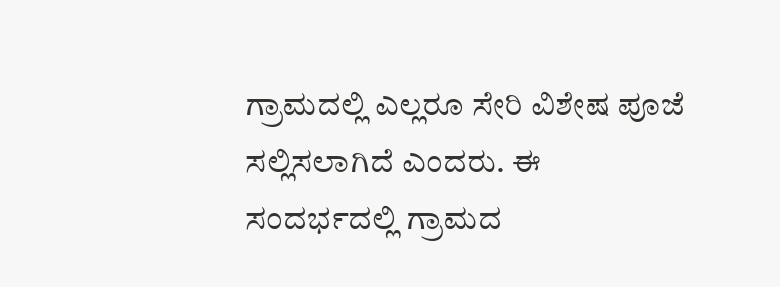ಗ್ರಾಮದಲ್ಲಿ ಎಲ್ಲರೂ ಸೇರಿ ವಿಶೇಷ ಪೂಜೆ ಸಲ್ಲಿಸಲಾಗಿದೆ ಎಂದರು. ಈ ಸಂದರ್ಭದಲ್ಲಿ ಗ್ರಾಮದ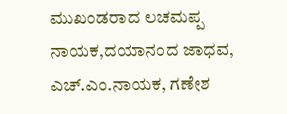ಮುಖಂಡರಾದ ಲಚಮಪ್ಪ ನಾಯಕ,ದಯಾನಂದ ಜಾಧವ, ಎಚ್.ಎಂ.ನಾಯಕ, ಗಣೇಶ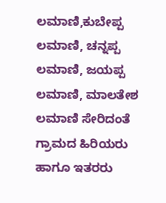ಲಮಾಣಿ,ಕುಬೇಪ್ಪ ಲಮಾಣಿ, ಚನ್ನಪ್ಪ ಲಮಾಣಿ, ಜಯಪ್ಪ ಲಮಾಣಿ, ಮಾಲತೇಶ ಲಮಾಣಿ ಸೇರಿದಂತೆ ಗ್ರಾಮದ ಹಿರಿಯರು ಹಾಗೂ ಇತರರು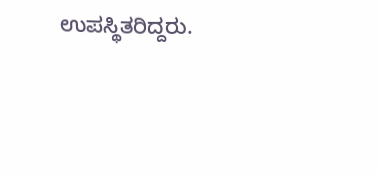ಉಪಸ್ಥಿತರಿದ್ದರು.